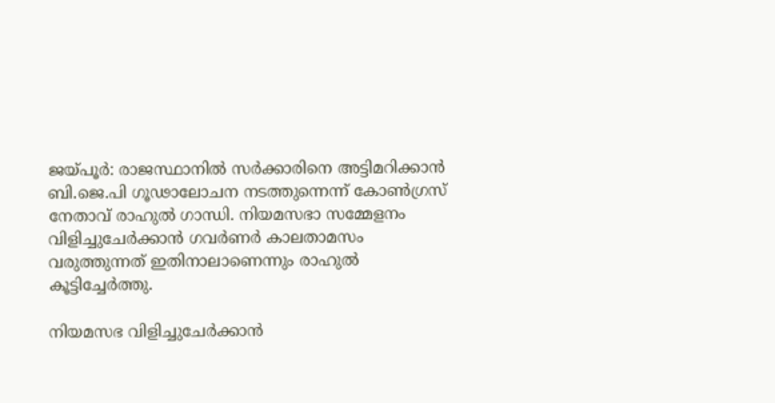ജയ്പൂര്‍: രാജസ്ഥാനില്‍ സര്‍ക്കാരിനെ അട്ടിമറിക്കാന്‍ ബി.ജെ.പി ഗൂഢാലോചന നടത്തുന്നെന്ന് കോണ്‍ഗ്രസ് നേതാവ് രാഹുല്‍ ഗാന്ധി. നിയമസഭാ സമ്മേളനം വിളിച്ചുചേര്‍ക്കാന്‍ ഗവര്‍ണര്‍ കാലതാമസം വരുത്തുന്നത് ഇതിനാലാണെന്നും രാഹുല്‍ കൂട്ടിച്ചേര്‍ത്തു.

നിയമസഭ വിളിച്ചുചേര്‍ക്കാന്‍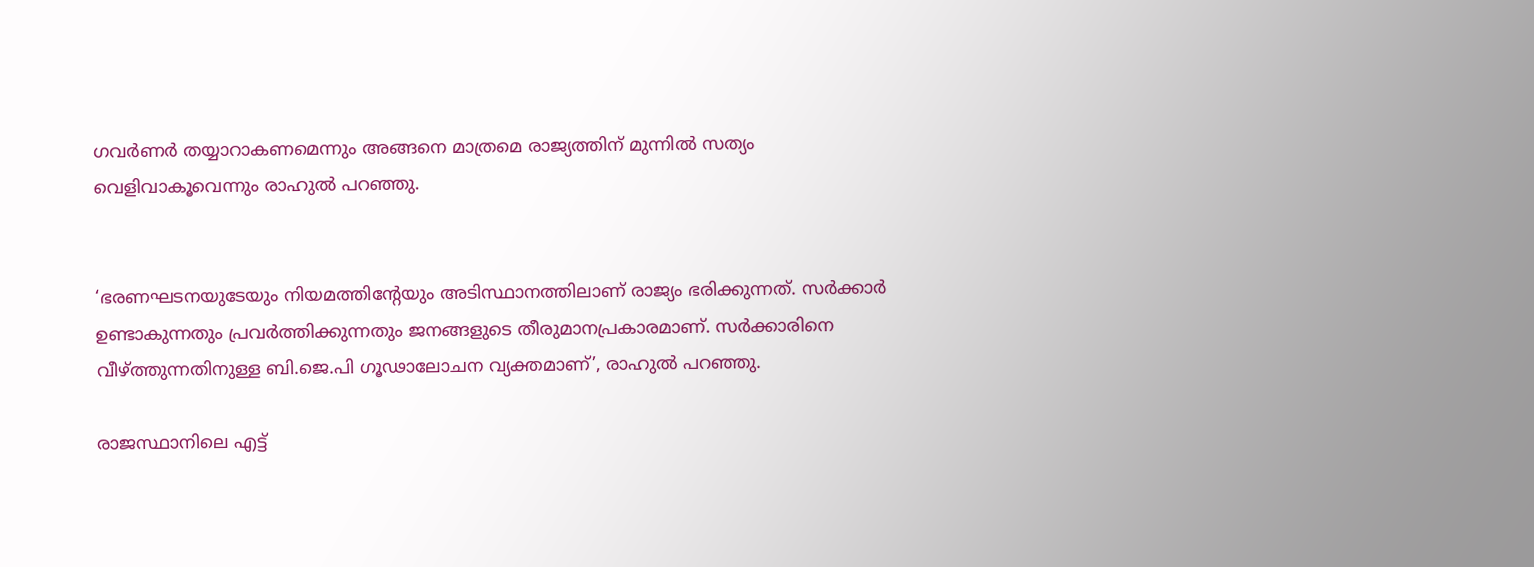ഗവര്‍ണര്‍ തയ്യാറാകണമെന്നും അങ്ങനെ മാത്രമെ രാജ്യത്തിന് മുന്നില്‍ സത്യം വെളിവാകൂവെന്നും രാഹുല്‍ പറഞ്ഞു.


‘ഭരണഘടനയുടേയും നിയമത്തിന്റേയും അടിസ്ഥാനത്തിലാണ് രാജ്യം ഭരിക്കുന്നത്. സര്‍ക്കാര്‍ ഉണ്ടാകുന്നതും പ്രവര്‍ത്തിക്കുന്നതും ജനങ്ങളുടെ തീരുമാനപ്രകാരമാണ്. സര്‍ക്കാരിനെ വീഴ്ത്തുന്നതിനുള്ള ബി.ജെ.പി ഗൂഢാലോചന വ്യക്തമാണ്’, രാഹുല്‍ പറഞ്ഞു.

രാജസ്ഥാനിലെ എട്ട്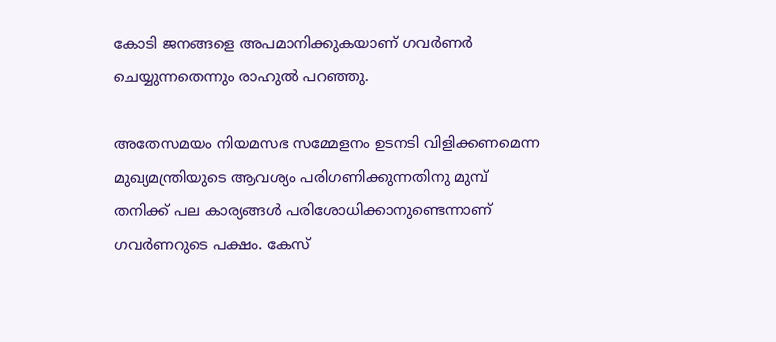കോടി ജനങ്ങളെ അപമാനിക്കുകയാണ് ഗവര്‍ണര്‍ ചെയ്യുന്നതെന്നും രാഹുല്‍ പറഞ്ഞു.

അതേസമയം നിയമസഭ സമ്മേളനം ഉടനടി വിളിക്കണമെന്ന മുഖ്യമന്ത്രിയുടെ ആവശ്യം പരിഗണിക്കുന്നതിനു മുമ്പ് തനിക്ക് പല കാര്യങ്ങള്‍ പരിശോധിക്കാനുണ്ടെന്നാണ് ഗവര്‍ണറുടെ പക്ഷം. കേസ്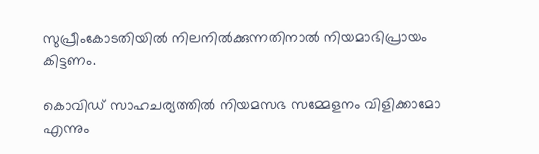സുപ്രീംകോടതിയില്‍ നിലനില്‍ക്കുന്നതിനാല്‍ നിയമാഭിപ്രായം കിട്ടണം.

കൊവിഡ് സാഹചര്യത്തില്‍ നിയമസഭ സമ്മേളനം വിളിക്കാമോ എന്നും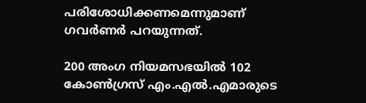പരിശോധിക്കണമെന്നുമാണ് ഗവര്‍ണര്‍ പറയുന്നത്.

200 അംഗ നിയമസഭയില്‍ 102 കോണ്‍ഗ്രസ് എം.എല്‍.എമാരുടെ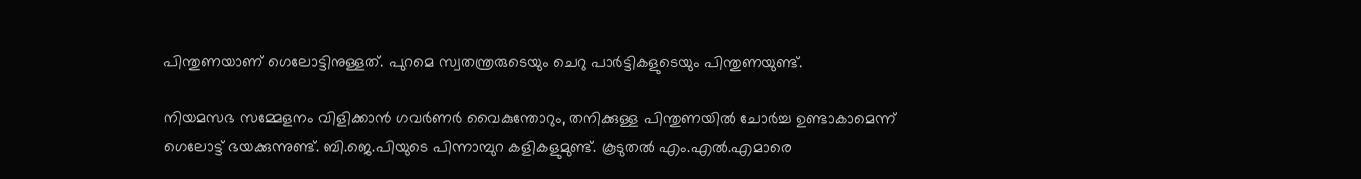പിന്തുണയാണ് ഗെലോട്ടിനുള്ളത്. പുറമെ സ്വതന്ത്രരുടെയും ചെറു പാര്‍ട്ടികളുടെയും പിന്തുണയുണ്ട്.

നിയമസഭ സമ്മേളനം വിളിക്കാന്‍ ഗവര്‍ണര്‍ വൈകുന്തോറും, തനിക്കുള്ള പിന്തുണയില്‍ ചോര്‍ച്ച ഉണ്ടാകാമെന്ന് ഗെലോട്ട് ഭയക്കുന്നുണ്ട്. ബി.ജെ.പിയുടെ പിന്നാമ്പുറ കളികളുമുണ്ട്. കൂടുതല്‍ എം.എല്‍.എമാരെ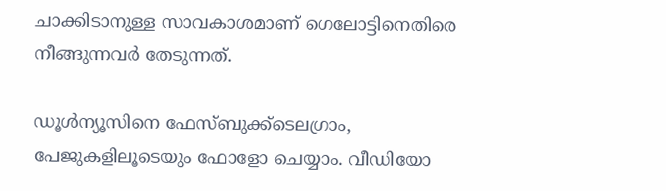ചാക്കിടാനുള്ള സാവകാശമാണ് ഗെലോട്ടിനെതിരെ നീങ്ങുന്നവര്‍ തേടുന്നത്.

ഡൂള്‍ന്യൂസിനെ ഫേസ്ബുക്ക്ടെലഗ്രാം,  പേജുകളിലൂടെയും ഫോളോ ചെയ്യാം. വീഡിയോ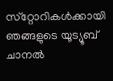സ്‌റ്റോറികള്‍ക്കായി ഞങ്ങളുടെ യൂട്യൂബ് ചാനല്‍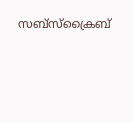സബ്‌സ്‌ക്രൈബ്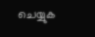ചെയ്യുക